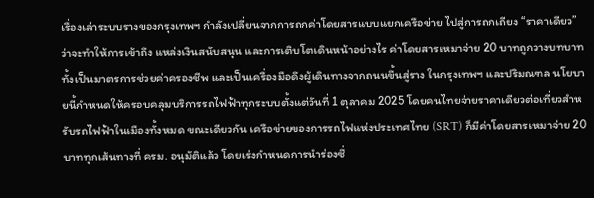เรื่องเล่าระบบรางของกรุงเทพฯ กำลังเปลี่ยนจากการถกค่าโดยสารแบบแยกเครือข่าย ไปสู่การถกเถียง “ราคาเดียว” ว่าจะทำให้การเข้าถึง แหล่งเงินสนับสนุน และการเติบโตเดินหน้าอย่างไร ค่าโดยสารเหมาจ่าย 20 บาทถูกวางบทบาททั้งเป็นมาตรการช่วยค่าครองชีพ และเป็นเครื่องมือดึงผู้เดินทางจากถนนขึ้นสู่ราง ในกรุงเทพฯ และปริมณฑล นโยบายนี้กำหนดให้ครอบคลุมบริการรถไฟฟ้าทุกระบบตั้งแต่วันที่ 1 ตุลาคม 2025 โดยคนไทยจ่ายราคาเดียวต่อเที่ยวสำหรับรถไฟฟ้าในเมืองทั้งหมด ขณะเดียวกัน เครือข่ายของการรถไฟแห่งประเทศไทย (SRT) ก็มีค่าโดยสารเหมาจ่าย 20 บาททุกเส้นทางที่ ครม. อนุมัติแล้ว โดยเร่งกำหนดการนำร่องซึ่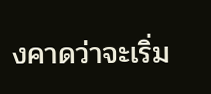งคาดว่าจะเริ่ม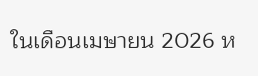ในเดือนเมษายน 2026 ห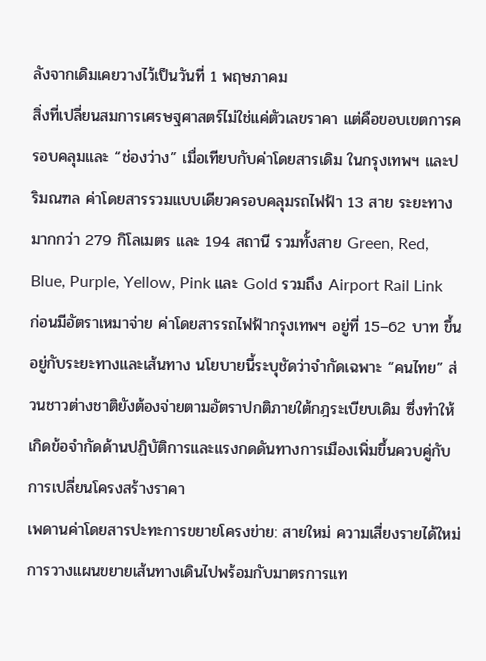ลังจากเดิมเคยวางไว้เป็นวันที่ 1 พฤษภาคม
สิ่งที่เปลี่ยนสมการเศรษฐศาสตร์ไม่ใช่แค่ตัวเลขราคา แต่คือขอบเขตการครอบคลุมและ “ช่องว่าง” เมื่อเทียบกับค่าโดยสารเดิม ในกรุงเทพฯ และปริมณฑล ค่าโดยสารรวมแบบเดียวครอบคลุมรถไฟฟ้า 13 สาย ระยะทางมากกว่า 279 กิโลเมตร และ 194 สถานี รวมทั้งสาย Green, Red, Blue, Purple, Yellow, Pink และ Gold รวมถึง Airport Rail Link ก่อนมีอัตราเหมาจ่าย ค่าโดยสารรถไฟฟ้ากรุงเทพฯ อยู่ที่ 15–62 บาท ขึ้นอยู่กับระยะทางและเส้นทาง นโยบายนี้ระบุชัดว่าจำกัดเฉพาะ “คนไทย” ส่วนชาวต่างชาติยังต้องจ่ายตามอัตราปกติภายใต้กฎระเบียบเดิม ซึ่งทำให้เกิดข้อจำกัดด้านปฏิบัติการและแรงกดดันทางการเมืองเพิ่มขึ้นควบคู่กับการเปลี่ยนโครงสร้างราคา
เพดานค่าโดยสารปะทะการขยายโครงข่าย: สายใหม่ ความเสี่ยงรายได้ใหม่
การวางแผนขยายเส้นทางเดินไปพร้อมกับมาตรการแท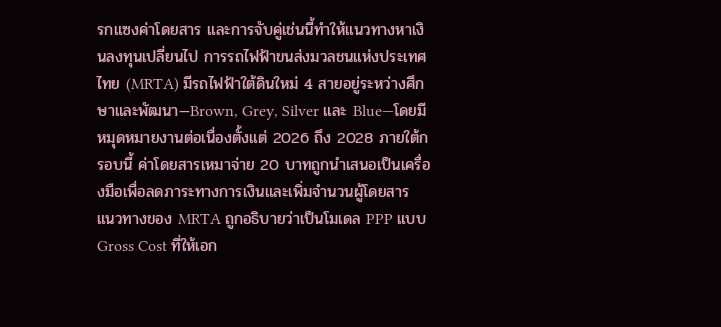รกแซงค่าโดยสาร และการจับคู่เช่นนี้ทำให้แนวทางหาเงินลงทุนเปลี่ยนไป การรถไฟฟ้าขนส่งมวลชนแห่งประเทศไทย (MRTA) มีรถไฟฟ้าใต้ดินใหม่ 4 สายอยู่ระหว่างศึกษาและพัฒนา—Brown, Grey, Silver และ Blue—โดยมีหมุดหมายงานต่อเนื่องตั้งแต่ 2026 ถึง 2028 ภายใต้กรอบนี้ ค่าโดยสารเหมาจ่าย 20 บาทถูกนำเสนอเป็นเครื่องมือเพื่อลดภาระทางการเงินและเพิ่มจำนวนผู้โดยสาร แนวทางของ MRTA ถูกอธิบายว่าเป็นโมเดล PPP แบบ Gross Cost ที่ให้เอก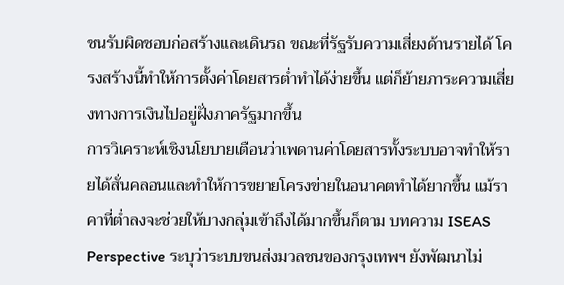ชนรับผิดชอบก่อสร้างและเดินรถ ขณะที่รัฐรับความเสี่ยงด้านรายได้ โครงสร้างนี้ทำให้การตั้งค่าโดยสารต่ำทำได้ง่ายขึ้น แต่ก็ย้ายภาระความเสี่ยงทางการเงินไปอยู่ฝั่งภาครัฐมากขึ้น
การวิเคราะห์เชิงนโยบายเตือนว่าเพดานค่าโดยสารทั้งระบบอาจทำให้รายได้สั่นคลอนและทำให้การขยายโครงข่ายในอนาคตทำได้ยากขึ้น แม้ราคาที่ต่ำลงจะช่วยให้บางกลุ่มเข้าถึงได้มากขึ้นก็ตาม บทความ ISEAS Perspective ระบุว่าระบบขนส่งมวลชนของกรุงเทพฯ ยังพัฒนาไม่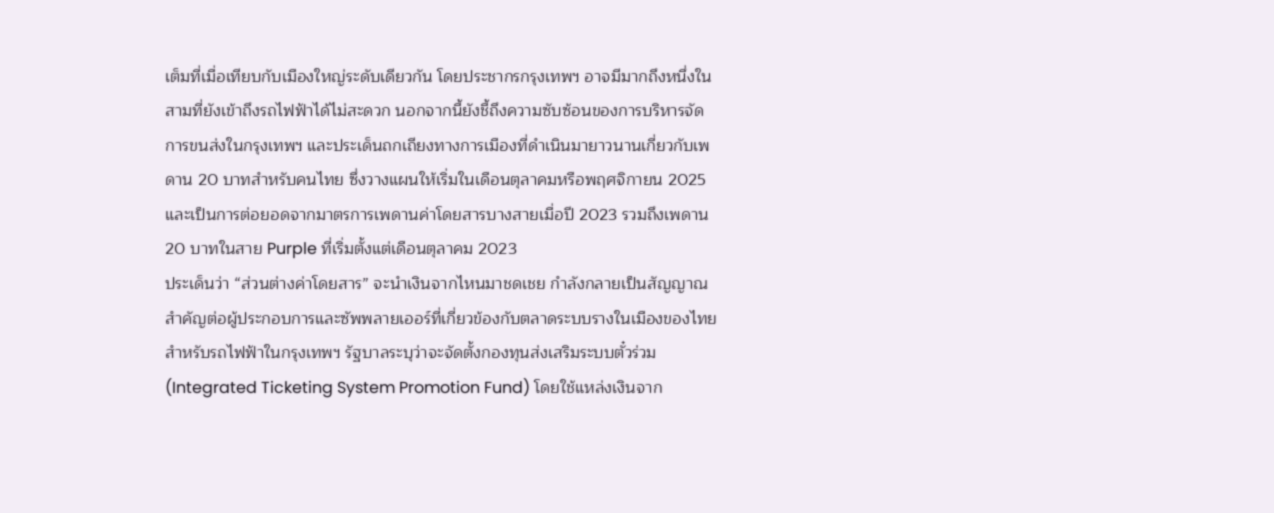เต็มที่เมื่อเทียบกับเมืองใหญ่ระดับเดียวกัน โดยประชากรกรุงเทพฯ อาจมีมากถึงหนึ่งในสามที่ยังเข้าถึงรถไฟฟ้าได้ไม่สะดวก นอกจากนี้ยังชี้ถึงความซับซ้อนของการบริหารจัดการขนส่งในกรุงเทพฯ และประเด็นถกเถียงทางการเมืองที่ดำเนินมายาวนานเกี่ยวกับเพดาน 20 บาทสำหรับคนไทย ซึ่งวางแผนให้เริ่มในเดือนตุลาคมหรือพฤศจิกายน 2025 และเป็นการต่อยอดจากมาตรการเพดานค่าโดยสารบางสายเมื่อปี 2023 รวมถึงเพดาน 20 บาทในสาย Purple ที่เริ่มตั้งแต่เดือนตุลาคม 2023
ประเด็นว่า “ส่วนต่างค่าโดยสาร” จะนำเงินจากไหนมาชดเชย กำลังกลายเป็นสัญญาณสำคัญต่อผู้ประกอบการและซัพพลายเออร์ที่เกี่ยวข้องกับตลาดระบบรางในเมืองของไทย สำหรับรถไฟฟ้าในกรุงเทพฯ รัฐบาลระบุว่าจะจัดตั้งกองทุนส่งเสริมระบบตั๋วร่วม (Integrated Ticketing System Promotion Fund) โดยใช้แหล่งเงินจาก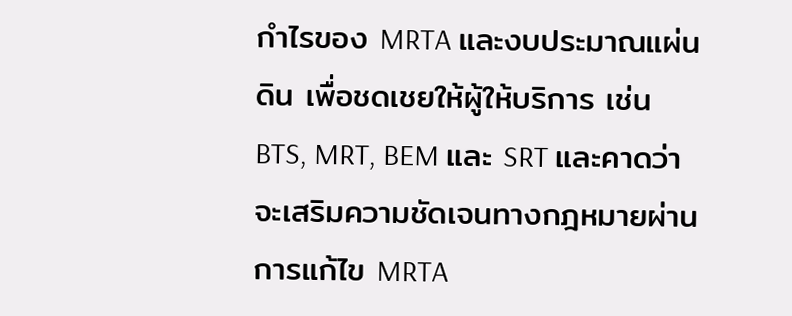กำไรของ MRTA และงบประมาณแผ่นดิน เพื่อชดเชยให้ผู้ให้บริการ เช่น BTS, MRT, BEM และ SRT และคาดว่าจะเสริมความชัดเจนทางกฎหมายผ่านการแก้ไข MRTA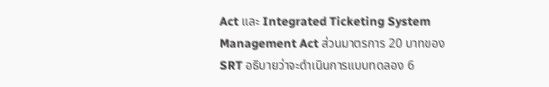Act และ Integrated Ticketing System Management Act ส่วนมาตรการ 20 บาทของ SRT อธิบายว่าจะดำเนินการแบบทดลอง 6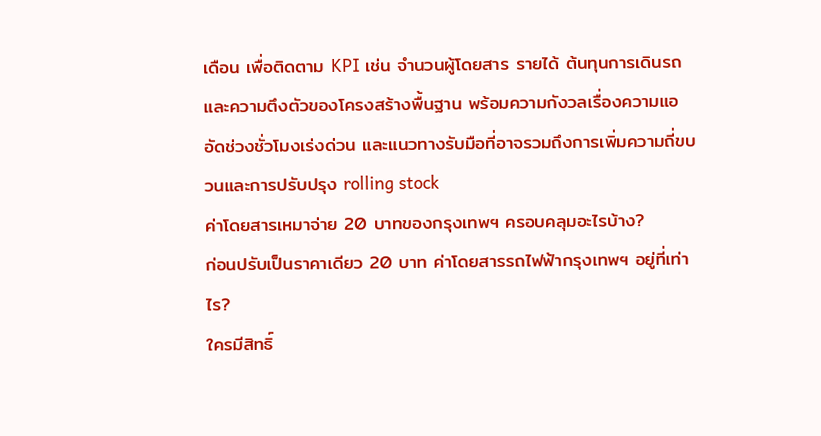เดือน เพื่อติดตาม KPI เช่น จำนวนผู้โดยสาร รายได้ ต้นทุนการเดินรถ และความตึงตัวของโครงสร้างพื้นฐาน พร้อมความกังวลเรื่องความแออัดช่วงชั่วโมงเร่งด่วน และแนวทางรับมือที่อาจรวมถึงการเพิ่มความถี่ขบวนและการปรับปรุง rolling stock
ค่าโดยสารเหมาจ่าย 20 บาทของกรุงเทพฯ ครอบคลุมอะไรบ้าง?
ก่อนปรับเป็นราคาเดียว 20 บาท ค่าโดยสารรถไฟฟ้ากรุงเทพฯ อยู่ที่เท่าไร?
ใครมีสิทธิ์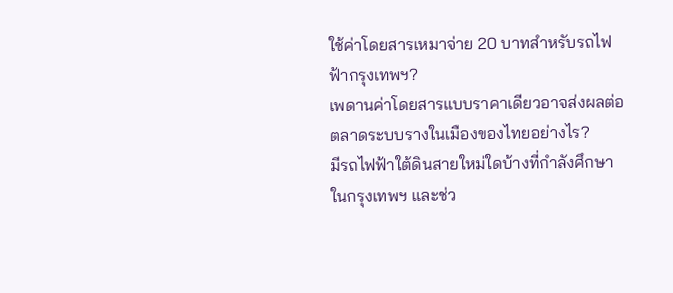ใช้ค่าโดยสารเหมาจ่าย 20 บาทสำหรับรถไฟฟ้ากรุงเทพฯ?
เพดานค่าโดยสารแบบราคาเดียวอาจส่งผลต่อตลาดระบบรางในเมืองของไทยอย่างไร?
มีรถไฟฟ้าใต้ดินสายใหม่ใดบ้างที่กำลังศึกษาในกรุงเทพฯ และช่ว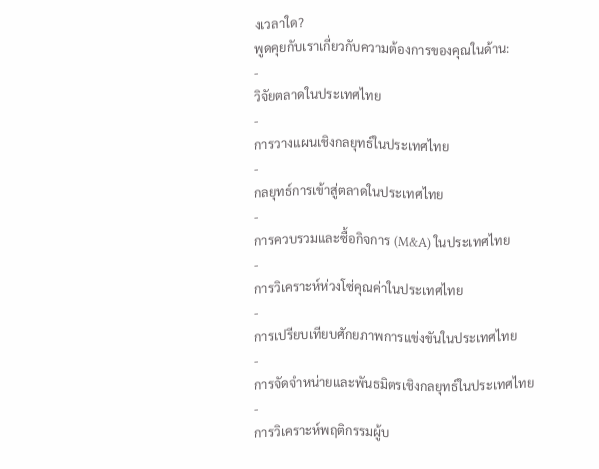งเวลาใด?
พูดคุยกับเราเกี่ยวกับความต้องการของคุณในด้าน:
-
วิจัยตลาดในประเทศไทย
-
การวางแผนเชิงกลยุทธ์ในประเทศไทย
-
กลยุทธ์การเข้าสู่ตลาดในประเทศไทย
-
การควบรวมและซื้อกิจการ (M&A) ในประเทศไทย
-
การวิเคราะห์ห่วงโซ่คุณค่าในประเทศไทย
-
การเปรียบเทียบศักยภาพการแข่งขันในประเทศไทย
-
การจัดจำหน่ายและพันธมิตรเชิงกลยุทธ์ในประเทศไทย
-
การวิเคราะห์พฤติกรรมผู้บ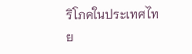ริโภคในประเทศไทย